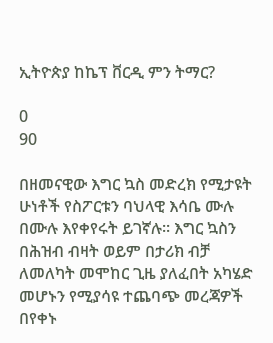ኢትዮጵያ ከኬፕ ቨርዲ ምን ትማር?

0
90

በዘመናዊው እግር ኳስ መድረክ የሚታዩት ሁነቶች የስፖርቱን ባህላዊ እሳቤ ሙሉ በሙሉ እየቀየሩት ይገኛሉ፡፡ እግር ኳስን በሕዝብ ብዛት ወይም በታሪክ ብቻ ለመለካት መሞከር ጊዜ ያለፈበት አካሄድ መሆኑን የሚያሳዩ ተጨባጭ መረጃዎች በየቀኑ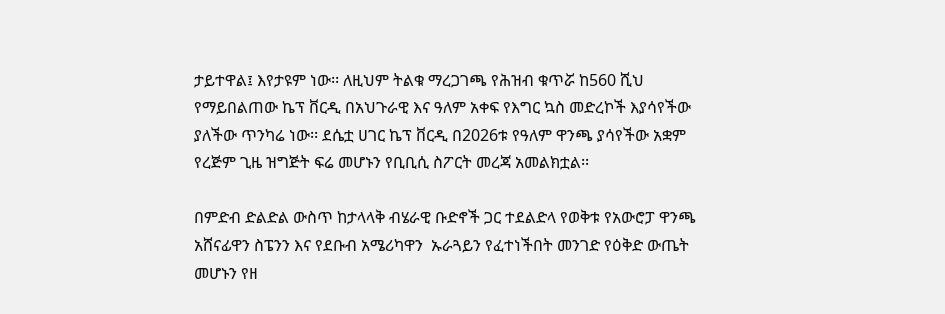ታይተዋል፤ እየታዩም ነው፡፡ ለዚህም ትልቁ ማረጋገጫ የሕዝብ ቁጥሯ ከ560 ሺህ የማይበልጠው ኬፕ ቨርዲ በአህጉራዊ እና ዓለም አቀፍ የእግር ኳስ መድረኮች እያሳየችው ያለችው ጥንካሬ ነው፡፡ ደሴቷ ሀገር ኬፕ ቨርዲ በ2026ቱ የዓለም ዋንጫ ያሳየችው አቋም የረጅም ጊዜ ዝግጅት ፍሬ መሆኑን የቢቢሲ ስፖርት መረጃ አመልክቷል፡፡

በምድብ ድልድል ውስጥ ከታላላቅ ብሄራዊ ቡድኖች ጋር ተደልድላ የወቅቱ የአውሮፓ ዋንጫ አሸናፊዋን ስፔንን እና የደቡብ አሜሪካዋን  ኡራጓይን የፈተነችበት መንገድ የዕቅድ ውጤት መሆኑን የዘ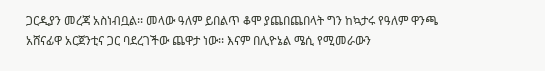ጋርዲያን መረጃ አስነብቧል፡፡ መላው ዓለም ይበልጥ ቆሞ ያጨበጨበላት ግን ከኳታሩ የዓለም ዋንጫ አሸናፊዋ አርጀንቲና ጋር ባደረገችው ጨዋታ ነው፡፡ እናም በሊዮኔል ሜሲ የሚመራውን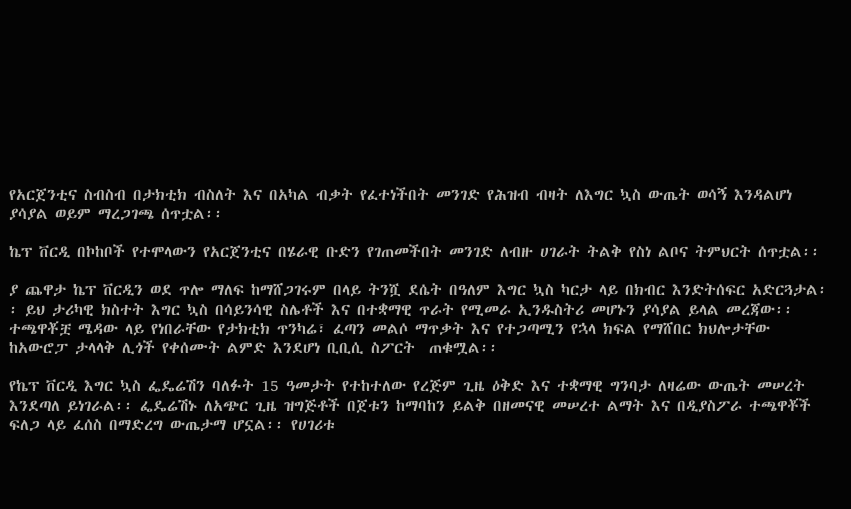የአርጀንቲና ስብስብ በታክቲክ ብስለት እና በአካል ብቃት የፈተነችበት መንገድ የሕዝብ ብዛት ለእግር ኳስ ውጤት ወሳኝ እንዳልሆነ ያሳያል ወይም ማረጋገጫ ሰጥቷል፡፡

ኬፕ ቨርዲ በኮከቦች የተሞላውን የአርጀንቲና በሄራዊ ቡድን የገጠመችበት መንገድ ለብዙ ሀገራት ትልቅ የስነ ልቦና ትምህርት ሰጥቷል፡፡

ያ ጨዋታ ኬፕ ቨርዲን ወደ ጥሎ ማለፍ ከማሸጋገሩም በላይ ትንሿ ደሴት በዓለም እግር ኳስ ካርታ ላይ በክብር እንድትሰፍር አድርጓታል፡፡ ይህ ታሪካዊ ክስተት እግር ኳስ በሳይንሳዊ ስሌቶች እና በተቋማዊ ጥራት የሚመራ ኢንዱስትሪ መሆኑን ያሳያል ይላል መረጃው፡፡  ተጫዋቾቿ ሜዳው ላይ የነበራቸው የታክቲክ ጥንካሬ፣ ፈጣን መልሶ ማጥቃት እና የተጋጣሚን የኋላ ክፍል የማሸበር ክህሎታቸው  ከአውሮፓ ታላላቅ ሊጎች የቀሰሙት ልምድ እንደሆነ ቢቢሲ ስፖርት  ጠቁሟል፡፡

የኬፕ ቨርዲ እግር ኳስ ፌዴሬሽን ባለፉት 15 ዓመታት የተከተለው የረጅም ጊዜ ዕቅድ እና ተቋማዊ ግንባታ ለዛሬው ውጤት መሠረት እንደጣለ ይነገራል፡፡ ፌዴሬሽኑ ለአጭር ጊዜ ዝግጅቶች በጀቱን ከማባከን ይልቅ በዘመናዊ መሠረተ ልማት እና በዲያስፖራ ተጫዋቾች ፍለጋ ላይ ፈሰስ በማድረግ ውጤታማ ሆኗል፡፡ የሀገሪቱ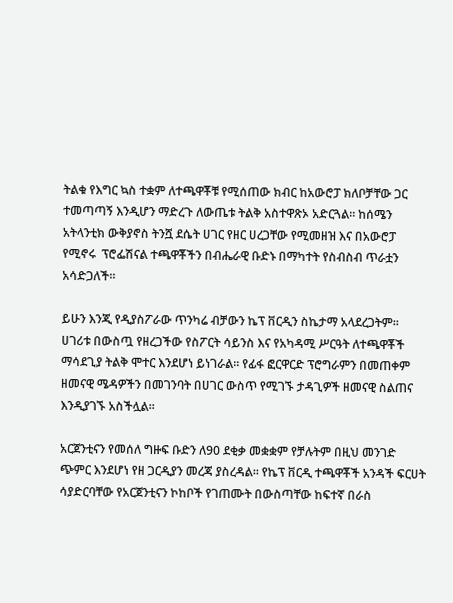ትልቁ የእግር ኳስ ተቋም ለተጫዋቾቹ የሚሰጠው ክብር ከአውሮፓ ክለቦቻቸው ጋር ተመጣጣኝ እንዲሆን ማድረጉ ለውጤቱ ትልቅ አስተዋጽኦ አድርጓል፡፡ ከሰሜን አትላንቲክ ውቅያኖስ ትንሿ ደሴት ሀገር የዘር ሀረጋቸው የሚመዘዝ እና በአውሮፓ የሚኖሩ  ፕሮፌሽናል ተጫዋቾችን በብሔራዊ ቡድኑ በማካተት የስብስብ ጥራቷን አሳድጋለች፡፡

ይሁን እንጂ የዲያስፖራው ጥንካሬ ብቻውን ኬፕ ቨርዲን ስኬታማ አላደረጋትም፡፡ ሀገሪቱ በውስጧ የዘረጋችው የስፖርት ሳይንስ እና የአካዳሚ ሥርዓት ለተጫዋቾች ማሳደጊያ ትልቅ ሞተር እንደሆነ ይነገራል፡፡ የፊፋ ፎርዋርድ ፕሮግራምን በመጠቀም ዘመናዊ ሜዳዎችን በመገንባት በሀገር ውስጥ የሚገኙ ታዳጊዎች ዘመናዊ ስልጠና እንዲያገኙ አስችሏል፡፡

አርጀንቲናን የመሰለ ግዙፍ ቡድን ለ90 ደቂቃ መቋቋም የቻሉትም በዚህ መንገድ ጭምር እንደሆነ የዘ ጋርዲያን መረጃ ያስረዳል፡፡ የኬፕ ቨርዲ ተጫዋቾች አንዳች ፍርሀት ሳያድርባቸው የአርጀንቲናን ኮከቦች የገጠሙት በውስጣቸው ከፍተኛ በራስ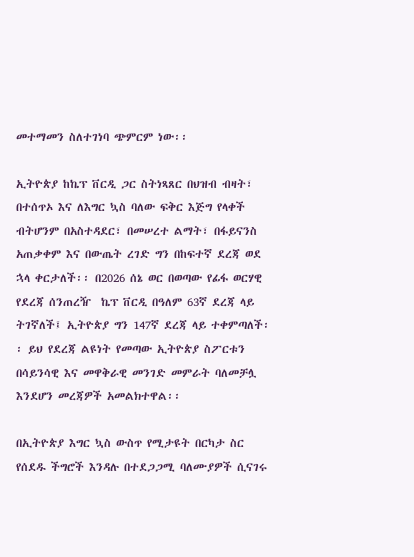መተማመን ስለተገነባ ጭምርም ነው፡፡

ኢትዮጵያ ከኬፕ ቨርዲ ጋር ስትነጻጸር በህዝብ ብዛት፣ በተሰጥኦ እና ለእግር ኳስ ባለው ፍቅር እጅግ የላቀች ብትሆንም በአስተዳደር፣ በመሠረተ ልማት፣ በፋይናንስ አጠቃቀም እና በውጤት ረገድ ግን በከፍተኛ ደረጃ ወደ ኋላ ቀርታለች፡፡ በ2026 ሰኔ ወር በወጣው የፊፋ ወርሃዊ የደረጃ ሰንጠረዥ  ኬፕ ቨርዲ በዓለም 63ኛ ደረጃ ላይ ትገኛለች፤ ኢትዮጵያ ግን 147ኛ ደረጃ ላይ ተቀምጣለች፡፡ ይህ የደረጃ ልዩነት የመጣው ኢትዮጵያ ስፖርቱን በሳይንሳዊ እና መዋቅራዊ መንገድ መምራት ባለመቻሏ እንደሆን መረጃዎች አመልክተዋል፡፡

በኢትዮጵያ እግር ኳስ ውስጥ የሚታዩት በርካታ ስር የሰደዱ ችግሮች እንዳሉ በተደጋጋሚ ባለሙያዎች ሲናገሩ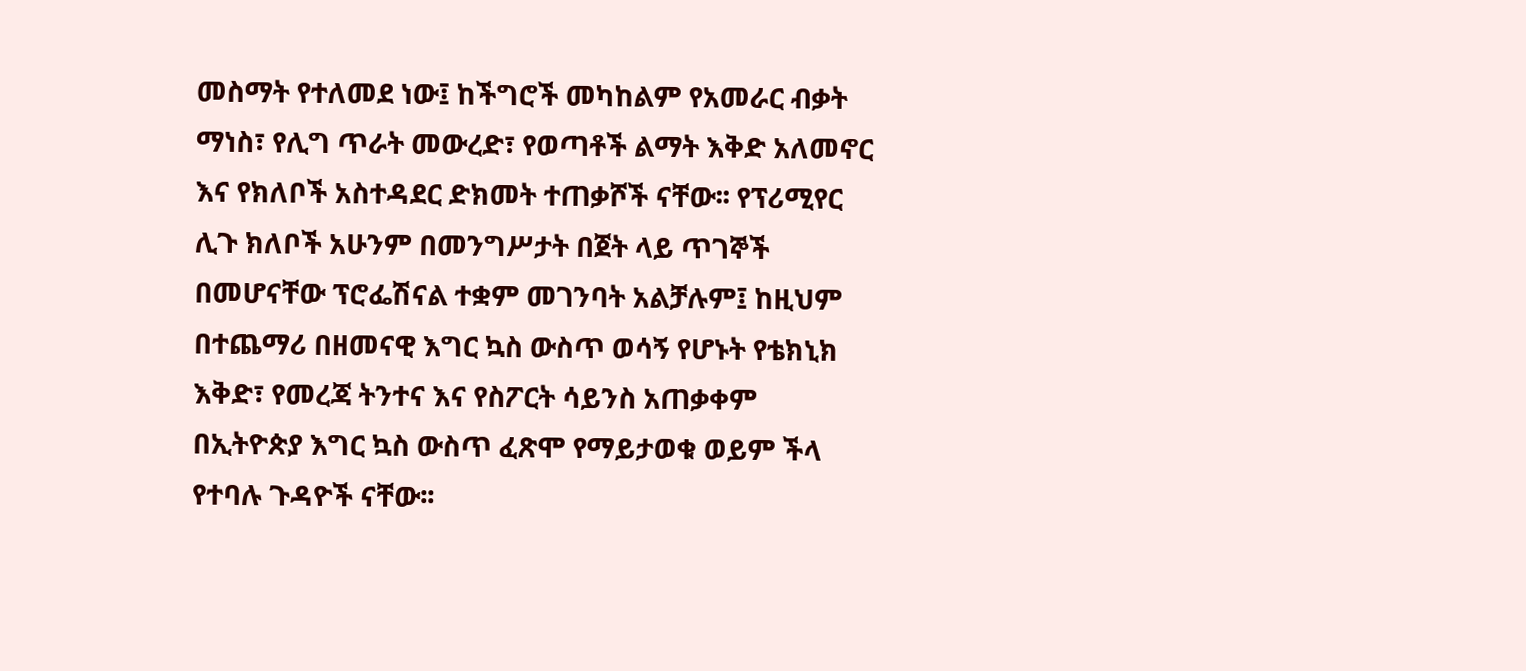መስማት የተለመደ ነው፤ ከችግሮች መካከልም የአመራር ብቃት ማነስ፣ የሊግ ጥራት መውረድ፣ የወጣቶች ልማት እቅድ አለመኖር እና የክለቦች አስተዳደር ድክመት ተጠቃሾች ናቸው፡፡ የፕሪሚየር ሊጉ ክለቦች አሁንም በመንግሥታት በጀት ላይ ጥገኞች በመሆናቸው ፕሮፌሽናል ተቋም መገንባት አልቻሉም፤ ከዚህም በተጨማሪ በዘመናዊ እግር ኳስ ውስጥ ወሳኝ የሆኑት የቴክኒክ እቅድ፣ የመረጃ ትንተና እና የስፖርት ሳይንስ አጠቃቀም በኢትዮጵያ እግር ኳስ ውስጥ ፈጽሞ የማይታወቁ ወይም ችላ የተባሉ ጉዳዮች ናቸው፡፡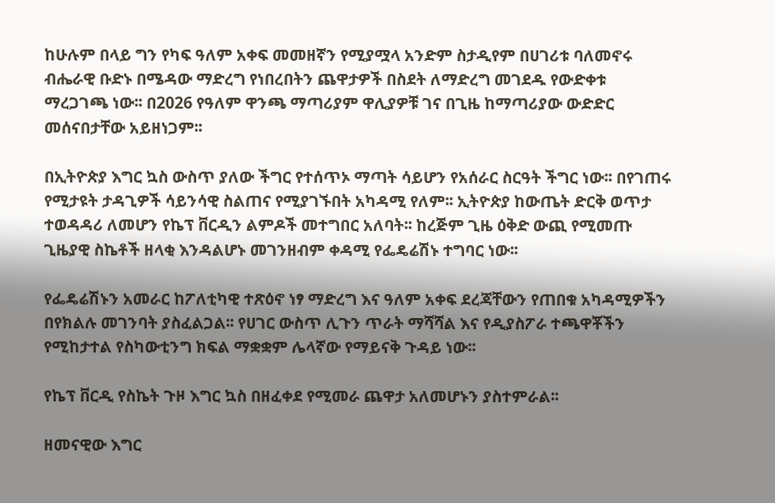ከሁሉም በላይ ግን የካፍ ዓለም አቀፍ መመዘኛን የሚያሟላ አንድም ስታዲየም በሀገሪቱ ባለመኖሩ ብሔራዊ ቡድኑ በሜዳው ማድረግ የነበረበትን ጨዋታዎች በስደት ለማድረግ መገደዱ የውድቀቱ ማረጋገጫ ነው፡፡ በ2026 የዓለም ዋንጫ ማጣሪያም ዋሊያዎቹ ገና በጊዜ ከማጣሪያው ውድድር መሰናበታቸው አይዘነጋም፡፡

በኢትዮጵያ እግር ኳስ ውስጥ ያለው ችግር የተሰጥኦ ማጣት ሳይሆን የአሰራር ስርዓት ችግር ነው፡፡ በየገጠሩ የሚታዩት ታዳጊዎች ሳይንሳዊ ስልጠና የሚያገኙበት አካዳሚ የለም፡፡ ኢትዮጵያ ከውጤት ድርቅ ወጥታ ተወዳዳሪ ለመሆን የኬፕ ቨርዲን ልምዶች መተግበር አለባት፡፡ ከረጅም ጊዜ ዕቅድ ውጪ የሚመጡ ጊዜያዊ ስኬቶች ዘላቂ እንዳልሆኑ መገንዘብም ቀዳሚ የፌዴሬሽኑ ተግባር ነው፡፡

የፌዴሬሽኑን አመራር ከፖለቲካዊ ተጽዕኖ ነፃ ማድረግ እና ዓለም አቀፍ ደረጃቸውን የጠበቁ አካዳሚዎችን በየክልሉ መገንባት ያስፈልጋል፡፡ የሀገር ውስጥ ሊጉን ጥራት ማሻሻል እና የዲያስፖራ ተጫዋቾችን የሚከታተል የስካውቲንግ ክፍል ማቋቋም ሌላኛው የማይናቅ ጉዳይ ነው፡፡

የኬፕ ቨርዲ የስኬት ጉዞ እግር ኳስ በዘፈቀደ የሚመራ ጨዋታ አለመሆኑን ያስተምራል፡፡

ዘመናዊው እግር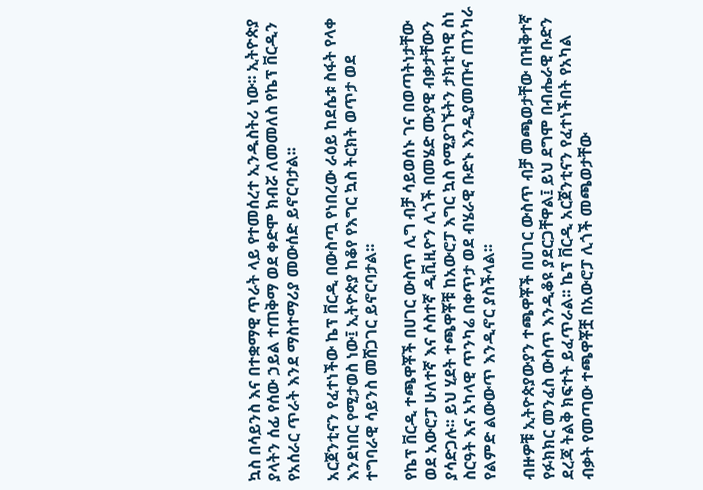ኳስ በሳይንስ እና በተቋማዊ ጥራት ላይ የተመሰረተ ኢንዱስትሪ ነው፡፡ ኢትዮጵያ ያላትን ሰፊ የሰው ኃይል ተጠቅማ ወደ ቀድሞ ክብሯ ለመመለስ የኬፕ ቨርዲን የአሰራር ጥራት እንደ ማስተማሪያ መውሰድ ይኖርባታል፡፡

አርጀንቲናን የፈተነችው ኬፕ ቨርዲ በውስጧ የነበረው ራዕይ ከደሴቱ ስፋት የላቀ እንደነበር የሚታወስ ነው፤ ኢትዮጵያ ከቆየ የእግር ኳስ ትርክት ወጥታ ወደ ተግባራዊ ሳይንስ መሸጋገር ይኖርባታል፡፡

የኬፕ ቨርዲ ተጫዋቾች በሀገር ውስጥ ሊግ ብቻ ሳይወሰኑ ገና በወጣትነታቸው ወደ አውሮፓ ሁለተኛ እና ሶስተኛ ዲቪዚዮን ሊጎች በመሄድ ሙያዊ ብቃታቸውን ያሳድጋሉ፡፡ ይህ ሂደት ተጫዋቾቹ ከአውሮፓ እግር ኳስ የሚያገኙትን ታክቲካዊ ስነ ስርዓት እና አካላዊ ጥንካሬ በቀጥታ ወደ ብሄራዊ ቡድኑ እንዲያመጡና ጠንካራ የልምድ ልውውጥ እንዲኖር ያስችላል፡፡

ብዙዎቹ ኢትዮጵያውያን ተጫዋቾች በሀገር ውስጥ ብቻ መጫወታቸው በዝቅተኛ የፉክክር መንፈስ ውስጥ እንዲቆዩ ያደርጋቸዋል፤ ይህ ደግሞ በብሔራዊ ቡድን ደረጃ ትልቅ ክፍተት ይፈጥራል፡፡ ኬፕ ቨርዲ አርጀንቲናን የፈተነችበት የአካል ብቃት የመጣው ተጫዋቾቿ በአውሮፓ ሊጎች መጫወታቸው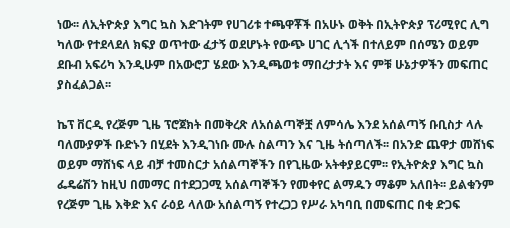ነው፡፡ ለኢትዮጵያ እግር ኳስ እድገትም የሀገሪቱ ተጫዋቾች በአሁኑ ወቅት በኢትዮጵያ ፕሪሚየር ሊግ ካለው የተደላደለ ክፍያ ወጥተው ፈታኝ ወደሆኑት የውጭ ሀገር ሊጎች በተለይም በሰሜን ወይም ደቡብ አፍሪካ እንዲሁም በአውሮፓ ሄደው እንዲጫወቱ ማበረታታት እና ምቹ ሁኔታዎችን መፍጠር ያስፈልጋል፡፡

ኬፕ ቨርዲ የረጅም ጊዜ ፕሮጀክት በመቅረጽ ለአሰልጣኞቿ ለምሳሌ እንደ አሰልጣኝ ቡቢስታ ላሉ ባለሙያዎች ቡድኑን በሂደት እንዲገነቡ ሙሉ ስልጣን እና ጊዜ ትሰጣለች፡፡ በአንድ ጨዋታ መሸነፍ ወይም ማሸነፍ ላይ ብቻ ተመስርታ አሰልጣኞችን በየጊዜው አትቀያይርም፡፡ የኢትዮጵያ እግር ኳስ ፌዴሬሽን ከዚህ በመማር በተደጋጋሚ አሰልጣኞችን የመቀየር ልማዱን ማቆም አለበት፡፡ ይልቁንም የረጅም ጊዜ እቅድ እና ራዕይ ላለው አሰልጣኝ የተረጋጋ የሥራ አካባቢ በመፍጠር በቂ ድጋፍ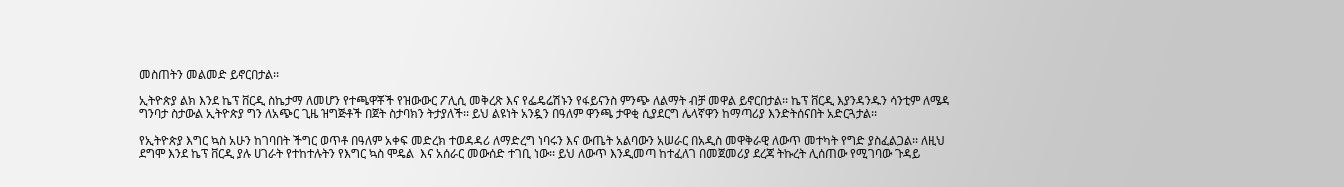መስጠትን መልመድ ይኖርበታል፡፡

ኢትዮጵያ ልክ እንደ ኬፕ ቨርዲ ስኬታማ ለመሆን የተጫዋቾች የዝውውር ፖሊሲ መቅረጽ እና የፌዴሬሽኑን የፋይናንስ ምንጭ ለልማት ብቻ መዋል ይኖርበታል፡፡ ኬፕ ቨርዲ እያንዳንዱን ሳንቲም ለሜዳ ግንባታ ስታውል ኢትዮጵያ ግን ለአጭር ጊዜ ዝግጅቶች በጀት ስታባክን ትታያለች፡፡ ይህ ልዩነት አንዷን በዓለም ዋንጫ ታዋቂ ሲያደርግ ሌላኛዋን ከማጣሪያ እንድትሰናበት አድርጓታል፡፡

የኢትዮጵያ እግር ኳስ አሁን ከገባበት ችግር ወጥቶ በዓለም አቀፍ መድረክ ተወዳዳሪ ለማድረግ ነባሩን እና ውጤት አልባውን አሠራር በአዲስ መዋቅራዊ ለውጥ መተካት የግድ ያስፈልጋል፡፡ ለዚህ ደግሞ እንደ ኬፕ ቨርዲ ያሉ ሀገራት የተከተሉትን የእግር ኳስ ሞዴል  እና አሰራር መውሰድ ተገቢ ነው፡፡ ይህ ለውጥ እንዲመጣ ከተፈለገ በመጀመሪያ ደረጃ ትኩረት ሊሰጠው የሚገባው ጉዳይ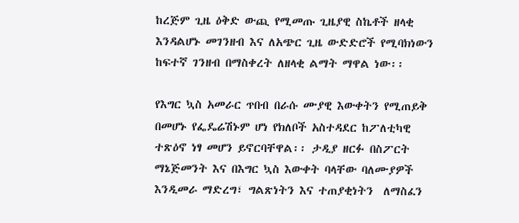ከረጅም ጊዜ ዕቅድ ውጪ የሚመጡ ጊዜያዊ ስኬቶች ዘላቂ እንዳልሆኑ መገንዘብ እና ለአጭር ጊዜ ውድድሮች የሚባክነውን ከፍተኛ ገንዘብ በማስቀረት ለዘላቂ ልማት ማዋል ነው፡፡

የእግር ኳስ አመራር ጥበብ በራሱ ሙያዊ እውቀትን የሚጠይቅ በመሆኑ የፌዴሬሽኑም ሆነ የክለቦች አስተዳደር ከፖለቲካዊ ተጽዕኖ ነፃ መሆን ይኖርባቸዋል፡፡ ታዲያ ዘርፉ በስፖርት ማኔጅመንት እና በእግር ኳስ እውቀት ባላቸው ባለሙያዎች እንዲመራ ማድረግ፣ ግልጽነትን እና ተጠያቂነትን  ለማስፈን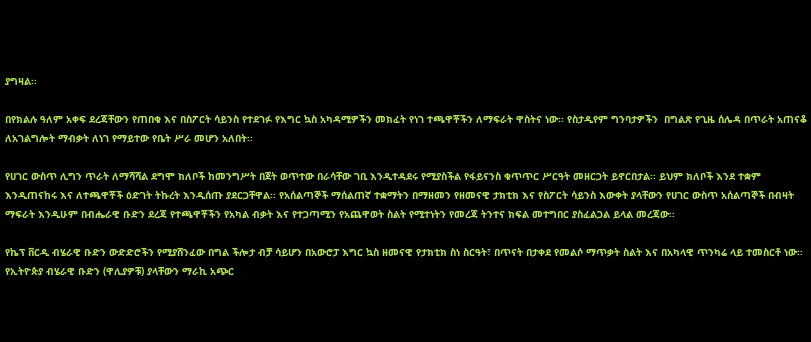ያግዛል፡፡

በየክልሉ ዓለም አቀፍ ደረጃቸውን የጠበቁ እና በስፖርት ሳይንስ የተደገፉ የእግር ኳስ አካዳሚዎችን መክፈት የነገ ተጫዋቾችን ለማፍራት ዋስትና ነው፡፡ የስታዲየም ግንባታዎችን  በግልጽ የጊዜ ሰሌዳ በጥራት አጠናቆ ለአገልግሎት ማብቃት ለነገ የማይተው የቤት ሥራ መሆን አለበት፡፡

የሀገር ውስጥ ሊግን ጥራት ለማሻሻል ደግሞ ክለቦች ከመንግሥት በጀት ወጥተው በራሳቸው ገቢ እንዲተዳደሩ የሚያስችል የፋይናንስ ቁጥጥር ሥርዓት መዘርጋት ይኖርበታል፡፡ ይህም ክለቦች እንደ ተቋም እንዲጠናከሩ እና ለተጫዋቾች ዕድገት ትኩረት እንዲሰጡ ያደርጋቸዋል፡፡ የአሰልጣኞች ማሰልጠኛ ተቋማትን በማዘመን የዘመናዊ ታክቲክ እና የስፖርት ሳይንስ እውቀት ያላቸውን የሀገር ውስጥ አሰልጣኞች በብዛት ማፍራት እንዲሁም በብሔራዊ ቡድን ደረጃ የተጫዋቾችን የአካል ብቃት እና የተጋጣሚን የአጨዋወት ስልት የሚተነትን የመረጃ ትንተና ክፍል መተግበር ያስፈልጋል ይላል መረጃው፡፡

የኬፕ ቨርዲ ብሄራዊ ቡድን ውድድሮችን የሚያሸንፈው በግል ችሎታ ብቻ ሳይሆን በአውሮፓ እግር ኳስ ዘመናዊ የታክቲክ ስነ ስርዓት፣ በጥናት በታቀደ የመልሶ ማጥቃት ስልት እና በአካላዊ ጥንካሬ ላይ ተመስርቶ ነው፡፡ የኢትዮጵያ ብሄራዊ ቡድን (ዋሊያዎቹ) ያላቸውን ማራኪ አጭር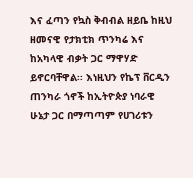እና ፈጣን የኳስ ቅብብል ዘይቤ ከዚህ ዘመናዊ የታክቲክ ጥንካሬ እና ከአካላዊ ብቃት ጋር ማዋሃድ ይኖርባቸዋል፡፡ እነዚህን የኬፕ ቨርዲን ጠንካራ ጎኖች ከኢትዮጵያ ነባራዊ ሁኔታ ጋር በማጣጣም የሀገሪቱን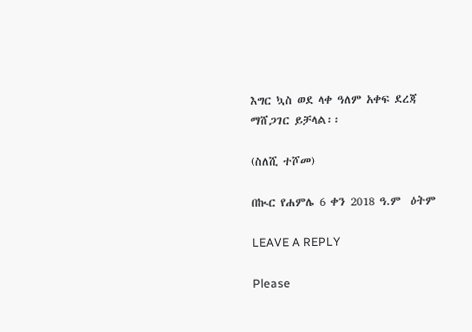እግር ኳስ ወደ ላቀ ዓለም አቀፍ ደረጃ ማሸጋገር ይቻላል፡፡

(ስለሺ ተሾመ)

በኲር የሐምሌ 6 ቀን 2018 ዓ.ም  ዕትም

LEAVE A REPLY

Please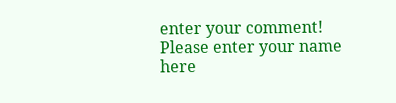enter your comment!
Please enter your name here